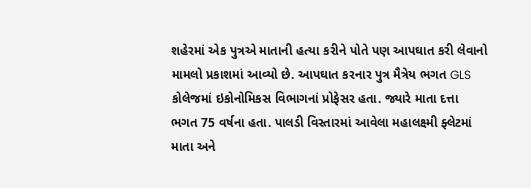શહેરમાં એક પુત્રએ માતાની હત્યા કરીને પોતે પણ આપઘાત કરી લેવાનો મામલો પ્રકાશમાં આવ્યો છે. આપઘાત કરનાર પુત્ર મૈત્રેય ભગત GLS કોલેજમાં ઇકોનોમિકસ વિભાગનાં પ્રોફેસર હતા. જ્યારે માતા દત્તા ભગત 75 વર્ષના હતા. પાલડી વિસ્તારમાં આવેલા મહાલક્ષ્મી ફ્લેટમાં માતા અને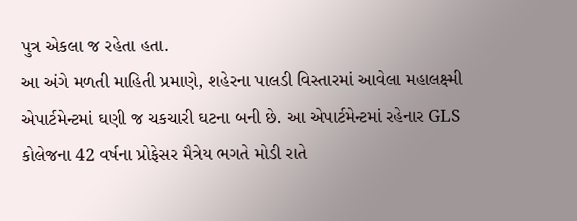પુત્ર એકલા જ રહેતા હતા.
આ અંગે મળતી માહિતી પ્રમાણે, શહેરના પાલડી વિસ્તારમાં આવેલા મહાલક્ષ્મી એપાર્ટમેન્ટમાં ઘણી જ ચકચારી ઘટના બની છે. આ એપાર્ટમેન્ટમાં રહેનાર GLS કોલેજના 42 વર્ષના પ્રોફેસર મૈત્રેય ભગતે મોડી રાતે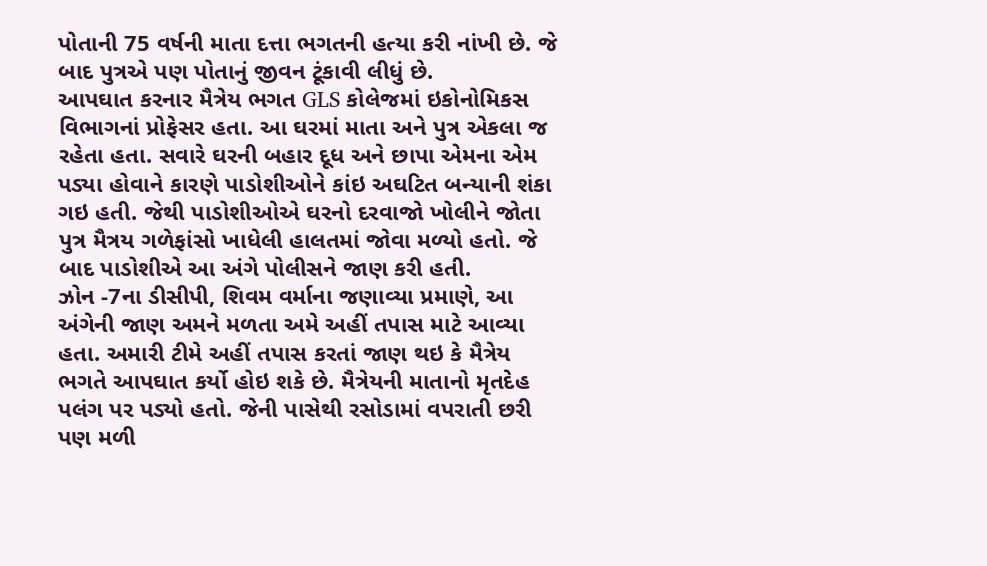પોતાની 75 વર્ષની માતા દત્તા ભગતની હત્યા કરી નાંખી છે. જે બાદ પુત્રએ પણ પોતાનું જીવન ટૂંકાવી લીધું છે.
આપઘાત કરનાર મૈત્રેય ભગત GLS કોલેજમાં ઇકોનોમિકસ વિભાગનાં પ્રોફેસર હતા. આ ઘરમાં માતા અને પુત્ર એકલા જ રહેતા હતા. સવારે ઘરની બહાર દૂધ અને છાપા એમના એમ પડ્યા હોવાને કારણે પાડોશીઓને કાંઇ અઘટિત બન્યાની શંકા ગઇ હતી. જેથી પાડોશીઓએ ઘરનો દરવાજો ખોલીને જોતા પુત્ર મૈત્રય ગળેફાંસો ખાધેલી હાલતમાં જોવા મળ્યો હતો. જે બાદ પાડોશીએ આ અંગે પોલીસને જાણ કરી હતી.
ઝોન -7ના ડીસીપી, શિવમ વર્માના જણાવ્યા પ્રમાણે, આ અંગેની જાણ અમને મળતા અમે અહીં તપાસ માટે આવ્યા હતા. અમારી ટીમે અહીં તપાસ કરતાં જાણ થઇ કે મૈત્રેય ભગતે આપઘાત કર્યો હોઇ શકે છે. મૈત્રેયની માતાનો મૃતદેહ પલંગ પર પડ્યો હતો. જેની પાસેથી રસોડામાં વપરાતી છરી પણ મળી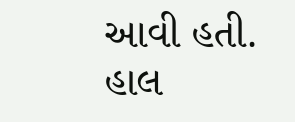આવી હતી. હાલ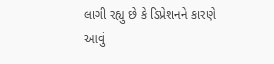લાગી રહ્યુ છે કે ડિપ્રેશનને કારણે આવું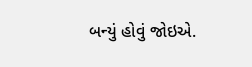બન્યું હોવું જોઇએ.